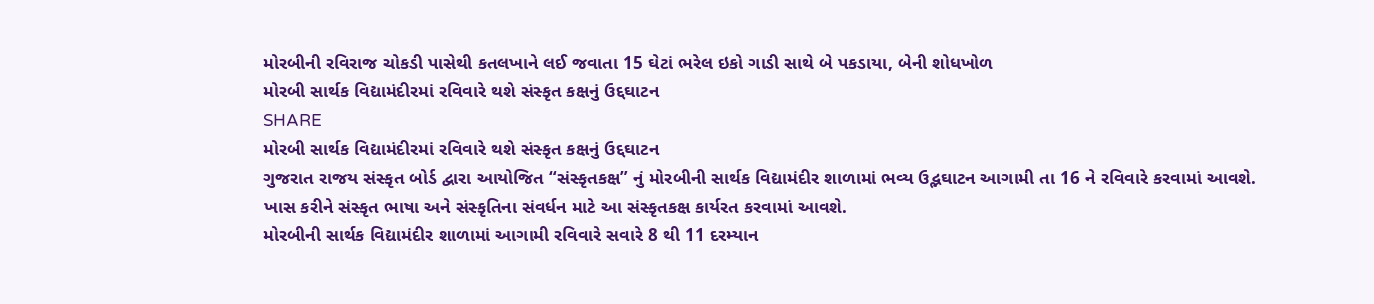મોરબીની રવિરાજ ચોકડી પાસેથી કતલખાને લઈ જવાતા 15 ઘેટાં ભરેલ ઇકો ગાડી સાથે બે પકડાયા, બેની શોધખોળ
મોરબી સાર્થક વિદ્યામંદીરમાં રવિવારે થશે સંસ્કૃત કક્ષનું ઉદ્દઘાટન
SHARE
મોરબી સાર્થક વિદ્યામંદીરમાં રવિવારે થશે સંસ્કૃત કક્ષનું ઉદ્દઘાટન
ગુજરાત રાજય સંસ્કૃત બોર્ડ દ્વારા આયોજિત “સંસ્કૃતકક્ષ” નું મોરબીની સાર્થક વિદ્યામંદીર શાળામાં ભવ્ય ઉદ્ભઘાટન આગામી તા 16 ને રવિવારે કરવામાં આવશે. ખાસ કરીને સંસ્કૃત ભાષા અને સંસ્કૃતિના સંવર્ધન માટે આ સંસ્કૃતકક્ષ કાર્યરત કરવામાં આવશે.
મોરબીની સાર્થક વિદ્યામંદીર શાળામાં આગામી રવિવારે સવારે 8 થી 11 દરમ્યાન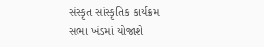સંસ્કૃત સાંસ્કૃતિક કાર્યક્રમ સભા ખંડમાં યોજાશે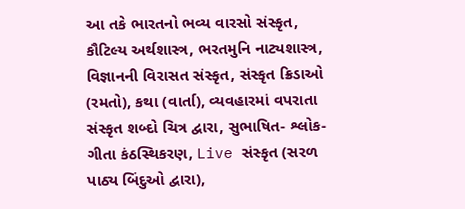આ તકે ભારતનો ભવ્ય વારસો સંસ્કૃત, કૌટિલ્ય અર્થશાસ્ત્ર, ભરતમુનિ નાટ્યશાસ્ત્ર, વિજ્ઞાનની વિરાસત સંસ્કૃત, સંસ્કૃત ક્રિડાઓ (રમતો), કથા (વાર્તા), વ્યવહારમાં વપરાતા સંસ્કૃત શબ્દો ચિત્ર દ્વારા, સુભાષિત- શ્લોક- ગીતા કંઠસ્થિકરણ, Live સંસ્કૃત (સરળ પાઠ્ય બિંદુઓ દ્વારા),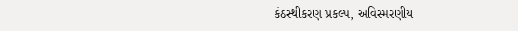કંઠસ્થીકરણ પ્રકલ્પ, અવિસ્મરણીય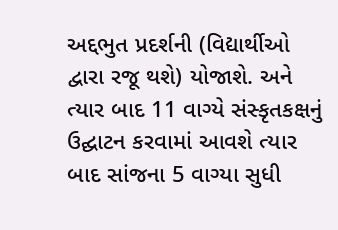અદ્દભુત પ્રદર્શની (વિદ્યાર્થીઓ દ્વારા રજૂ થશે) યોજાશે. અને ત્યાર બાદ 11 વાગ્યે સંસ્કૃતકક્ષનું ઉદ્ઘાટન કરવામાં આવશે ત્યાર બાદ સાંજના 5 વાગ્યા સુધી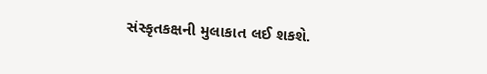સંસ્કૃતકક્ષની મુલાકાત લઈ શકશે.